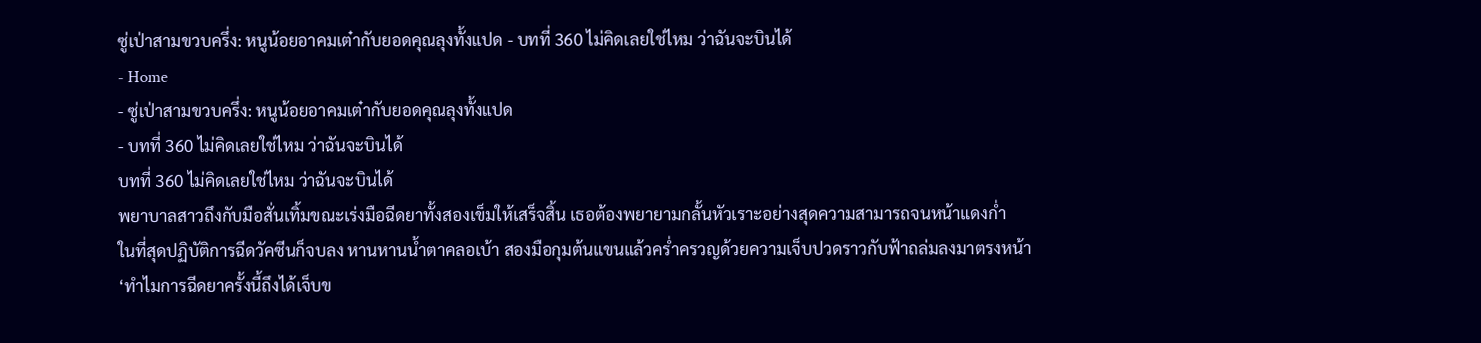ซู่เป่าสามขวบครึ่ง: หนูน้อยอาคมเต๋ากับยอดคุณลุงทั้งแปด - บทที่ 360 ไม่คิดเลยใช่ไหม ว่าฉันจะบินได้
- Home
- ซู่เป่าสามขวบครึ่ง: หนูน้อยอาคมเต๋ากับยอดคุณลุงทั้งแปด
- บทที่ 360 ไม่คิดเลยใช่ไหม ว่าฉันจะบินได้
บทที่ 360 ไม่คิดเลยใช่ไหม ว่าฉันจะบินได้
พยาบาลสาวถึงกับมือสั่นเทิ้มขณะเร่งมือฉีดยาทั้งสองเข็มให้เสร็จสิ้น เธอต้องพยายามกลั้นหัวเราะอย่างสุดความสามารถจนหน้าแดงก่ำ
ในที่สุดปฏิบัติการฉีดวัคซีนก็จบลง หานหานน้ำตาคลอเบ้า สองมือกุมต้นแขนแล้วคร่ำครวญด้วยความเจ็บปวดราวกับฟ้าถล่มลงมาตรงหน้า
‘ทำไมการฉีดยาครั้งนี้ถึงได้เจ็บข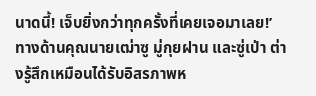นาดนี้! เจ็บยิ่งกว่าทุกครั้งที่เคยเจอมาเลย!’
ทางด้านคุณนายเฒ่าซู มู่กุยฝาน และซู่เป่า ต่างรู้สึกเหมือนได้รับอิสรภาพห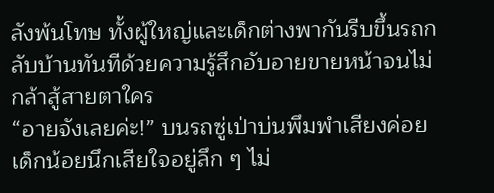ลังพ้นโทษ ทั้งผู้ใหญ่และเด็กต่างพากันรีบขึ้นรถกลับบ้านทันทีด้วยความรู้สึกอับอายขายหน้าจนไม่กล้าสู้สายตาใคร
“อายจังเลยค่ะ!” บนรถซู่เป่าบ่นพึมพำเสียงค่อย เด็กน้อยนึกเสียใจอยู่ลึก ๆ ไม่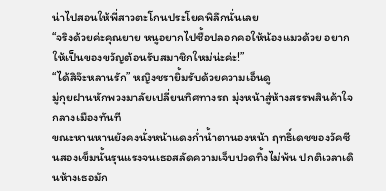น่าไปสอนให้พี่สาวตะโกนประโยคพิลึกนั่นเลย
“จริงด้วยค่ะคุณยาย หนูอยากไปซื้อปลอกคอให้น้องแมวด้วย อยากให้เป็นของขวัญต้อนรับสมาชิกใหม่น่ะค่ะ!”
“ได้สิจ๊ะหลานรัก” หญิงชรายิ้มรับด้วยความเอ็นดู
มู่กุยฝานหักพวงมาลัยเปลี่ยนทิศทางรถ มุ่งหน้าสู่ห้างสรรพสินค้าใจกลางเมืองทันที
ขณะหานหานยังคงนั่งหน้าแดงก่ำน้ำตานองหน้า ฤทธิ์เดชของวัคซีนสองเข็มนั้นรุนแรงจนเธอสลัดความเจ็บปวดทิ้งไม่พ้น ปกติเวลาเดินห้างเธอมัก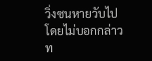วิ่งซนหายวับไปโดยไม่บอกกล่าว ท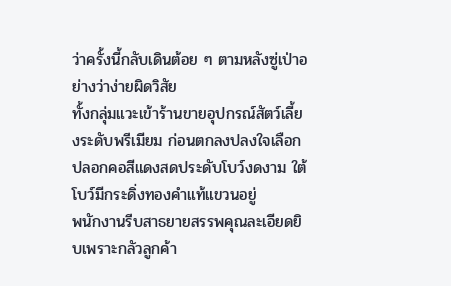ว่าครั้งนี้กลับเดินต้อย ๆ ตามหลังซู่เป่าอย่างว่าง่ายผิดวิสัย
ทั้งกลุ่มแวะเข้าร้านขายอุปกรณ์สัตว์เลี้ยงระดับพรีเมียม ก่อนตกลงปลงใจเลือกปลอกคอสีแดงสดประดับโบว์งดงาม ใต้โบว์มีกระดิ่งทองคำแท้แขวนอยู่
พนักงานรีบสาธยายสรรพคุณละเอียดยิบเพราะกลัวลูกค้า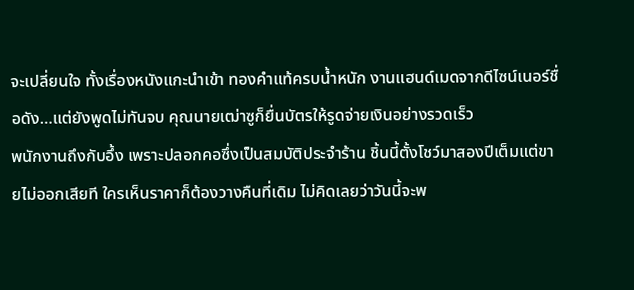จะเปลี่ยนใจ ทั้งเรื่องหนังแกะนำเข้า ทองคำแท้ครบน้ำหนัก งานแฮนด์เมดจากดีไซน์เนอร์ชื่อดัง…แต่ยังพูดไม่ทันจบ คุณนายเฒ่าซูก็ยื่นบัตรให้รูดจ่ายเงินอย่างรวดเร็ว
พนักงานถึงกับอึ้ง เพราะปลอกคอซึ่งเป็นสมบัติประจำร้าน ชิ้นนี้ตั้งโชว์มาสองปีเต็มแต่ขายไม่ออกเสียที ใครเห็นราคาก็ต้องวางคืนที่เดิม ไม่คิดเลยว่าวันนี้จะพ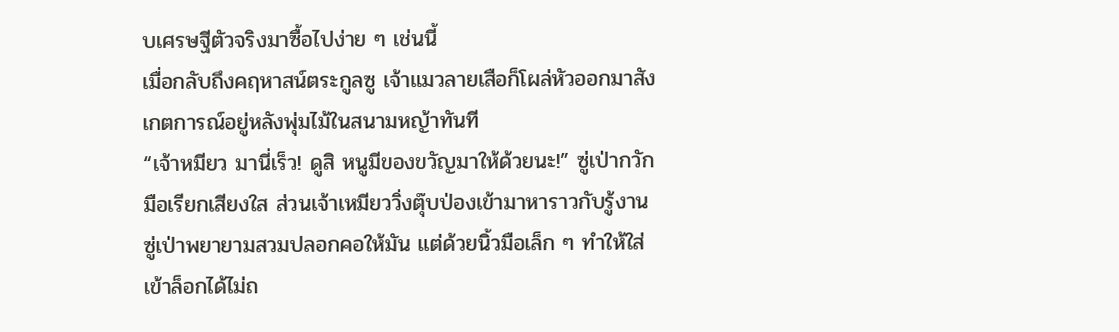บเศรษฐีตัวจริงมาซื้อไปง่าย ๆ เช่นนี้
เมื่อกลับถึงคฤหาสน์ตระกูลซู เจ้าแมวลายเสือก็โผล่หัวออกมาสังเกตการณ์อยู่หลังพุ่มไม้ในสนามหญ้าทันที
“เจ้าหมียว มานี่เร็ว! ดูสิ หนูมีของขวัญมาให้ด้วยนะ!” ซู่เป่ากวักมือเรียกเสียงใส ส่วนเจ้าเหมียววิ่งตุ๊บป่องเข้ามาหาราวกับรู้งาน
ซู่เป่าพยายามสวมปลอกคอให้มัน แต่ด้วยนิ้วมือเล็ก ๆ ทำให้ใส่เข้าล็อกได้ไม่ถ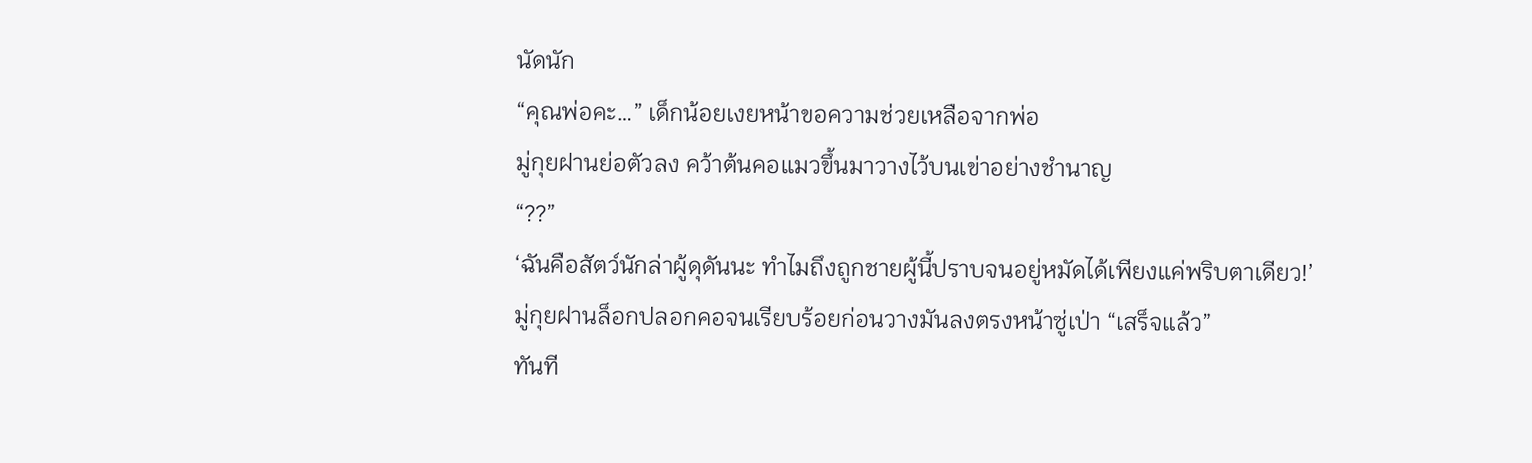นัดนัก
“คุณพ่อคะ…” เด็กน้อยเงยหน้าขอความช่วยเหลือจากพ่อ
มู่กุยฝานย่อตัวลง คว้าต้นคอแมวขึ้นมาวางไว้บนเข่าอย่างชำนาญ
“??”
‘ฉันคือสัตว์นักล่าผู้ดุดันนะ ทำไมถึงถูกชายผู้นี้ปราบจนอยู่หมัดได้เพียงแค่พริบตาเดียว!’
มู่กุยฝานล็อกปลอกคอจนเรียบร้อยก่อนวางมันลงตรงหน้าซู่เป่า “เสร็จแล้ว”
ทันที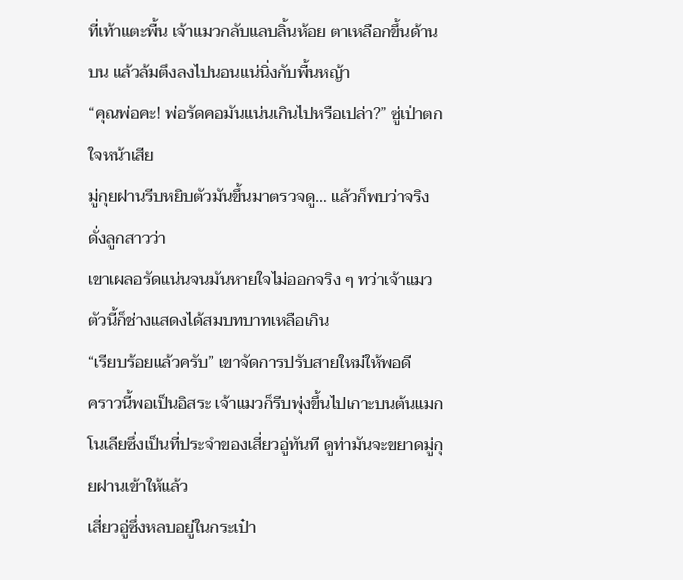ที่เท้าแตะพื้น เจ้าแมวกลับแลบลิ้นห้อย ตาเหลือกขึ้นด้านบน แล้วล้มตึงลงไปนอนแน่นิ่งกับพื้นหญ้า
“คุณพ่อคะ! พ่อรัดคอมันแน่นเกินไปหรือเปล่า?” ซู่เป่าตกใจหน้าเสีย
มู่กุยฝานรีบหยิบตัวมันขึ้นมาตรวจดู… แล้วก็พบว่าจริงดั่งลูกสาวว่า
เขาเผลอรัดแน่นจนมันหายใจไม่ออกจริง ๆ ทว่าเจ้าแมวตัวนี้ก็ช่างแสดงได้สมบทบาทเหลือเกิน
“เรียบร้อยแล้วครับ” เขาจัดการปรับสายใหม่ให้พอดี
คราวนี้พอเป็นอิสระ เจ้าแมวก็รีบพุ่งขึ้นไปเกาะบนต้นแมกโนเลียซึ่งเป็นที่ประจำของเสี่ยวอู่ทันที ดูท่ามันจะขยาดมู่กุยฝานเข้าให้แล้ว
เสี่ยวอู่ซึ่งหลบอยู่ในกระเป๋า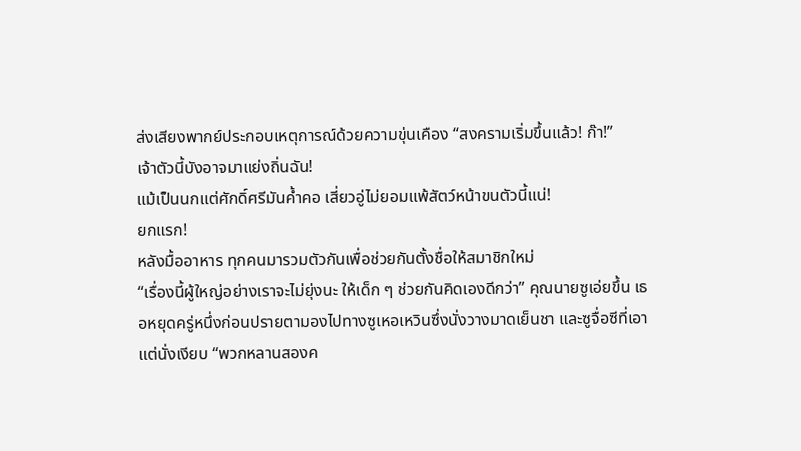ส่งเสียงพากย์ประกอบเหตุการณ์ด้วยความขุ่นเคือง “สงครามเริ่มขึ้นแล้ว! ก๊า!”
เจ้าตัวนี้บังอาจมาแย่งถิ่นฉัน!
แม้เป็นนกแต่ศักดิ์ศรีมันค้ำคอ เสี่ยวอู่ไม่ยอมแพ้สัตว์หน้าขนตัวนี้แน่!
ยกแรก!
หลังมื้ออาหาร ทุกคนมารวมตัวกันเพื่อช่วยกันตั้งชื่อให้สมาชิกใหม่
“เรื่องนี้ผู้ใหญ่อย่างเราจะไม่ยุ่งนะ ให้เด็ก ๆ ช่วยกันคิดเองดีกว่า” คุณนายซูเอ่ยขึ้น เธอหยุดครู่หนึ่งก่อนปรายตามองไปทางซูเหอเหวินซึ่งนั่งวางมาดเย็นชา และซูจื่อซีที่เอาแต่นั่งเงียบ “พวกหลานสองค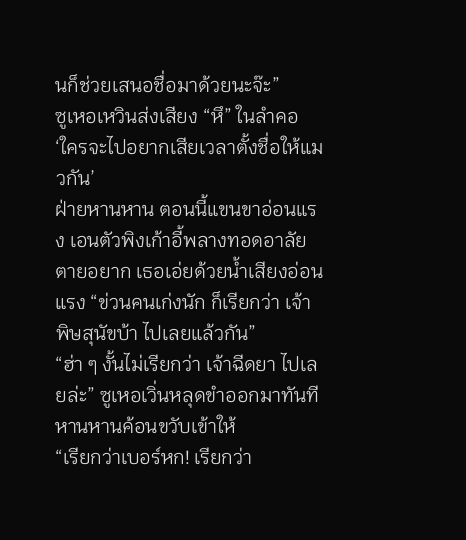นก็ช่วยเสนอชื่อมาด้วยนะจ๊ะ”
ซูเหอเหวินส่งเสียง “หึ” ในลำคอ ‘ใครจะไปอยากเสียเวลาตั้งชื่อให้แมวกัน’
ฝ่ายหานหาน ตอนนี้แขนขาอ่อนแรง เอนตัวพิงเก้าอี้พลางทอดอาลัยตายอยาก เธอเอ่ยด้วยน้ำเสียงอ่อนแรง “ข่วนคนเก่งนัก ก็เรียกว่า เจ้าพิษสุนัขบ้า ไปเลยแล้วกัน”
“ฮ่า ๆ งั้นไม่เรียกว่า เจ้าฉีดยา ไปเลยล่ะ” ซูเหอเวิ่นหลุดขำออกมาทันที หานหานค้อนขวับเข้าให้
“เรียกว่าเบอร์หก! เรียกว่า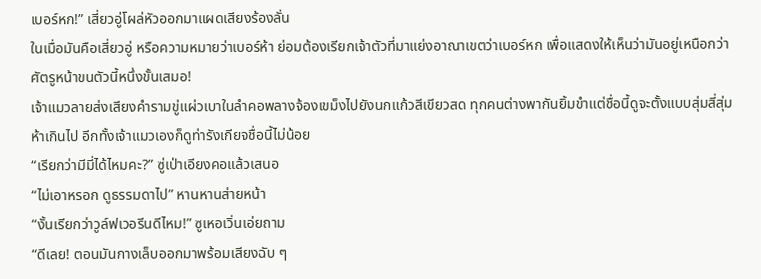เบอร์หก!” เสี่ยวอู่โผล่หัวออกมาแผดเสียงร้องลั่น
ในเมื่อมันคือเสี่ยวอู่ หรือความหมายว่าเบอร์ห้า ย่อมต้องเรียกเจ้าตัวที่มาแย่งอาณาเขตว่าเบอร์หก เพื่อแสดงให้เห็นว่ามันอยู่เหนือกว่าศัตรูหน้าขนตัวนี้หนึ่งขั้นเสมอ!
เจ้าแมวลายส่งเสียงคำรามขู่แผ่วเบาในลำคอพลางจ้องเขม็งไปยังนกแก้วสีเขียวสด ทุกคนต่างพากันยิ้มขำแต่ชื่อนี้ดูจะตั้งแบบสุ่มสี่สุ่มห้าเกินไป อีกทั้งเจ้าแมวเองก็ดูท่ารังเกียจชื่อนี้ไม่น้อย
“เรียกว่ามีมี่ได้ไหมคะ?” ซู่เป่าเอียงคอแล้วเสนอ
“ไม่เอาหรอก ดูธรรมดาไป” หานหานส่ายหน้า
“งั้นเรียกว่าวูล์ฟเวอรีนดีไหม!” ซูเหอเวิ่นเอ่ยถาม
“ดีเลย! ตอนมันกางเล็บออกมาพร้อมเสียงฉับ ๆ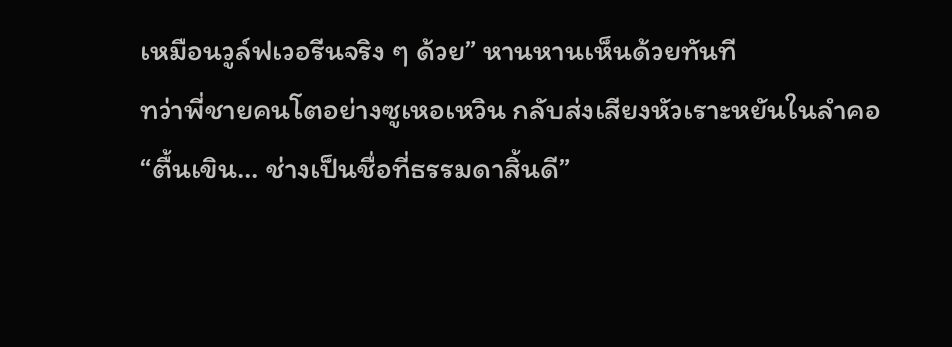เหมือนวูล์ฟเวอรีนจริง ๆ ด้วย” หานหานเห็นด้วยทันที
ทว่าพี่ชายคนโตอย่างซูเหอเหวิน กลับส่งเสียงหัวเราะหยันในลำคอ “ตื้นเขิน… ช่างเป็นชื่อที่ธรรมดาสิ้นดี”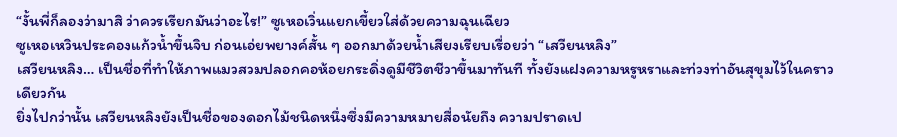“งั้นพี่ก็ลองว่ามาสิ ว่าควรเรียกมันว่าอะไร!” ซูเหอเวิ่นแยกเขี้ยวใส่ด้วยความฉุนเฉียว
ซูเหอเหวินประคองแก้วน้ำขึ้นจิบ ก่อนเอ่ยพยางค์สั้น ๆ ออกมาด้วยน้ำเสียงเรียบเรื่อยว่า “เสวียนหลิง”
เสวียนหลิง… เป็นชื่อที่ทำให้ภาพแมวสวมปลอกคอห้อยกระดิ่งดูมีชีวิตชีวาขึ้นมาทันที ทั้งยังแฝงความหรูหราและท่วงท่าอันสุขุมไว้ในคราวเดียวกัน
ยิ่งไปกว่านั้น เสวียนหลิงยังเป็นชื่อของดอกไม้ชนิดหนึ่งซึ่งมีความหมายสื่อนัยถึง ความปราดเป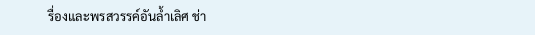รื่องและพรสวรรค์อันล้ำเลิศ ช่า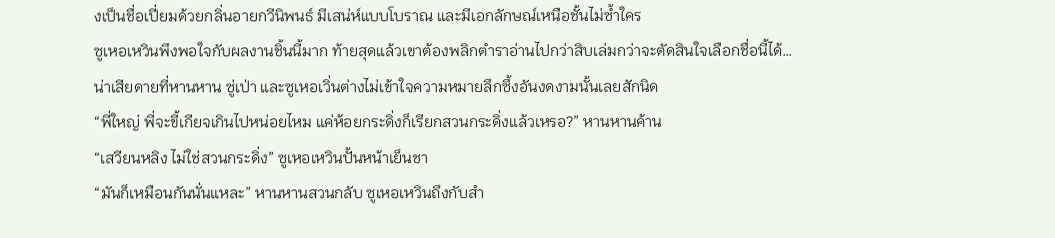งเป็นชื่อเปี่ยมด้วยกลิ่นอายกวีนิพนธ์ มีเสน่ห์แบบโบราณ และมีเอกลักษณ์เหนือชั้นไม่ซ้ำใคร
ซูเหอเหวินพึงพอใจกับผลงานชิ้นนี้มาก ท้ายสุดแล้วเขาต้องพลิกตำราอ่านไปกว่าสิบเล่มกว่าจะตัดสินใจเลือกชื่อนี้ได้…
น่าเสียดายที่หานหาน ซู่เป่า และซูเหอเวิ่นต่างไม่เข้าใจความหมายลึกซึ้งอันงดงามนั้นเลยสักนิด
“พี่ใหญ่ พี่จะขี้เกียจเกินไปหน่อยไหม แค่ห้อยกระดิ่งก็เรียกสวนกระดิ่งแล้วเหรอ?” หานหานค้าน
“เสวียนหลิง ไม่ใช่สวนกระดิ่ง” ซูเหอเหวินปั้นหน้าเย็นชา
“มันก็เหมือนกันนั่นแหละ” หานหานสวนกลับ ซูเหอเหวินถึงกับสำ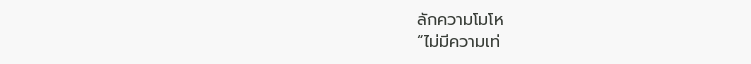ลักความโมโห
“ไม่มีความเท่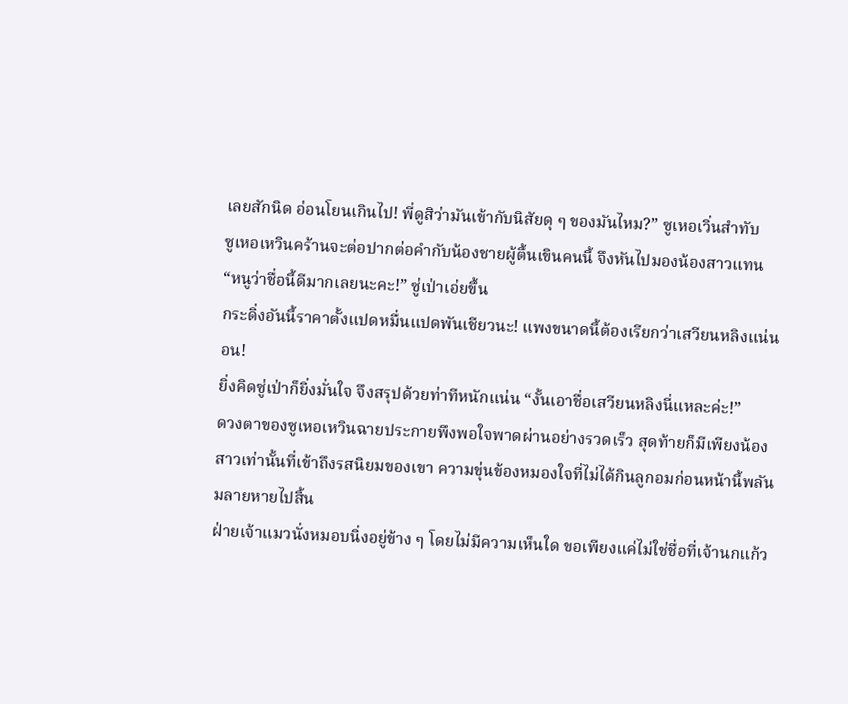เลยสักนิด อ่อนโยนเกินไป! พี่ดูสิว่ามันเข้ากับนิสัยดุ ๆ ของมันไหม?” ซูเหอเวิ่นสำทับ
ซูเหอเหวินคร้านจะต่อปากต่อคำกับน้องชายผู้ตื้นเขินคนนี้ จึงหันไปมองน้องสาวแทน
“หนูว่าชื่อนี้ดีมากเลยนะคะ!” ซู่เป่าเอ่ยขึ้น
กระดิ่งอันนี้ราคาตั้งแปดหมื่นแปดพันเชียวนะ! แพงขนาดนี้ต้องเรียกว่าเสวียนหลิงแน่นอน!
ยิ่งคิดซู่เป่าก็ยิ่งมั่นใจ จึงสรุปด้วยท่าทีหนักแน่น “งั้นเอาชื่อเสวียนหลิงนี่แหละค่ะ!”
ดวงตาของซูเหอเหวินฉายประกายพึงพอใจพาดผ่านอย่างรวดเร็ว สุดท้ายก็มีเพียงน้องสาวเท่านั้นที่เข้าถึงรสนิยมของเขา ความขุ่นข้องหมองใจที่ไม่ได้กินลูกอมก่อนหน้านี้พลันมลายหายไปสิ้น
ฝ่ายเจ้าแมวนั่งหมอบนิ่งอยู่ข้าง ๆ โดยไม่มีความเห็นใด ขอเพียงแค่ไม่ใช่ชื่อที่เจ้านกแก้ว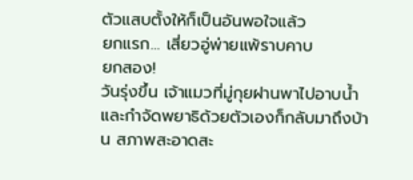ตัวแสบตั้งให้ก็เป็นอันพอใจแล้ว
ยกแรก… เสี่ยวอู่พ่ายแพ้ราบคาบ
ยกสอง!
วันรุ่งขึ้น เจ้าแมวที่มู่กุยฝานพาไปอาบน้ำและกำจัดพยาธิด้วยตัวเองก็กลับมาถึงบ้าน สภาพสะอาดสะ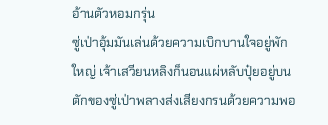อ้านตัวหอมกรุ่น
ซู่เป่าอุ้มมันเล่นด้วยความเบิกบานใจอยู่พักใหญ่ เจ้าเสวียนหลิงก็นอนแผ่หลับปุ๋ยอยู่บนตักของซู่เป่าพลางส่งเสียงกรนด้วยความพอ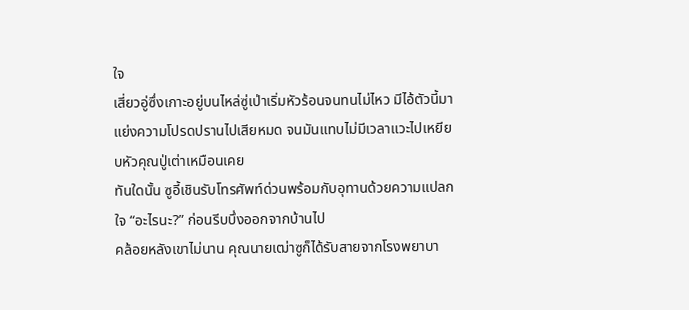ใจ
เสี่ยวอู่ซึ่งเกาะอยู่บนไหล่ซู่เป่าเริ่มหัวร้อนจนทนไม่ไหว มีไอ้ตัวนี้มาแย่งความโปรดปรานไปเสียหมด จนมันแทบไม่มีเวลาแวะไปเหยียบหัวคุณปู่เต่าเหมือนเคย
ทันใดนั้น ซูอี้เชินรับโทรศัพท์ด่วนพร้อมกับอุทานด้วยความแปลกใจ “อะไรนะ?” ก่อนรีบบึ่งออกจากบ้านไป
คล้อยหลังเขาไม่นาน คุณนายเฒ่าซูก็ได้รับสายจากโรงพยาบา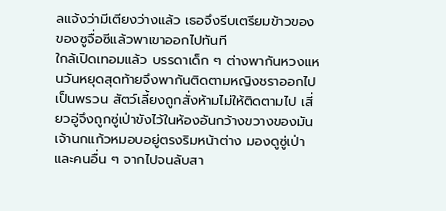ลแจ้งว่ามีเตียงว่างแล้ว เธอจึงรีบเตรียมข้าวของของซูจื่อซีแล้วพาเขาออกไปทันที
ใกล้เปิดเทอมแล้ว บรรดาเด็ก ๆ ต่างพากันหวงแหนวันหยุดสุดท้ายจึงพากันติดตามหญิงชราออกไปเป็นพรวน สัตว์เลี้ยงถูกสั่งห้ามไม่ให้ติดตามไป เสี่ยวอู่จึงถูกซู่เป่าขังไว้ในห้องอันกว้างขวางของมัน
เจ้านกแก้วหมอบอยู่ตรงริมหน้าต่าง มองดูซู่เป่าและคนอื่น ๆ จากไปจนลับสา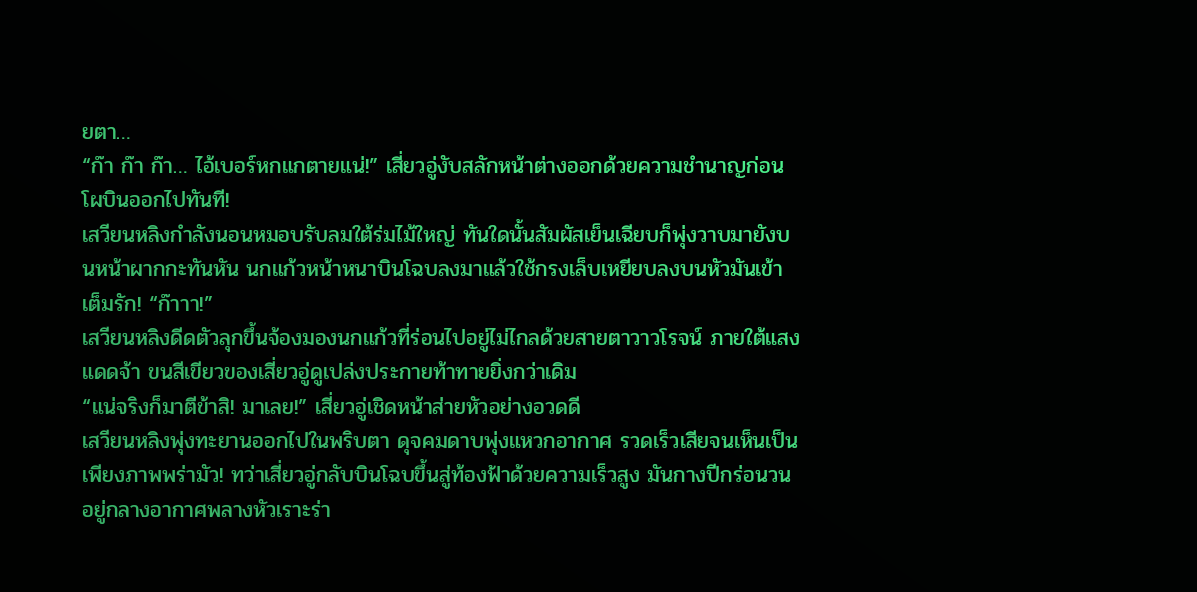ยตา…
“ก๊า ก๊า ก๊า… ไอ้เบอร์หกแกตายแน่!” เสี่ยวอู่งับสลักหน้าต่างออกด้วยความชำนาญก่อนโผบินออกไปทันที!
เสวียนหลิงกำลังนอนหมอบรับลมใต้ร่มไม้ใหญ่ ทันใดนั้นสัมผัสเย็นเฉียบก็พุ่งวาบมายังบนหน้าผากกะทันหัน นกแก้วหน้าหนาบินโฉบลงมาแล้วใช้กรงเล็บเหยียบลงบนหัวมันเข้าเต็มรัก! “ก๊าาา!”
เสวียนหลิงดีดตัวลุกขึ้นจ้องมองนกแก้วที่ร่อนไปอยู่ไม่ไกลด้วยสายตาวาวโรจน์ ภายใต้แสงแดดจ้า ขนสีเขียวของเสี่ยวอู่ดูเปล่งประกายท้าทายยิ่งกว่าเดิม
“แน่จริงก็มาตีข้าสิ! มาเลย!” เสี่ยวอู่เชิดหน้าส่ายหัวอย่างอวดดี
เสวียนหลิงพุ่งทะยานออกไปในพริบตา ดุจคมดาบพุ่งแหวกอากาศ รวดเร็วเสียจนเห็นเป็นเพียงภาพพร่ามัว! ทว่าเสี่ยวอู่กลับบินโฉบขึ้นสู่ท้องฟ้าด้วยความเร็วสูง มันกางปีกร่อนวนอยู่กลางอากาศพลางหัวเราะร่า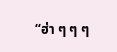“ฮ่า ๆ ๆ ๆ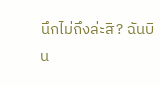นึกไม่ถึงล่ะสิ? ฉันบิน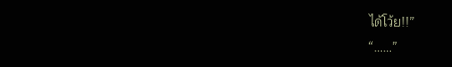ได้โว้ย!!”
“……”